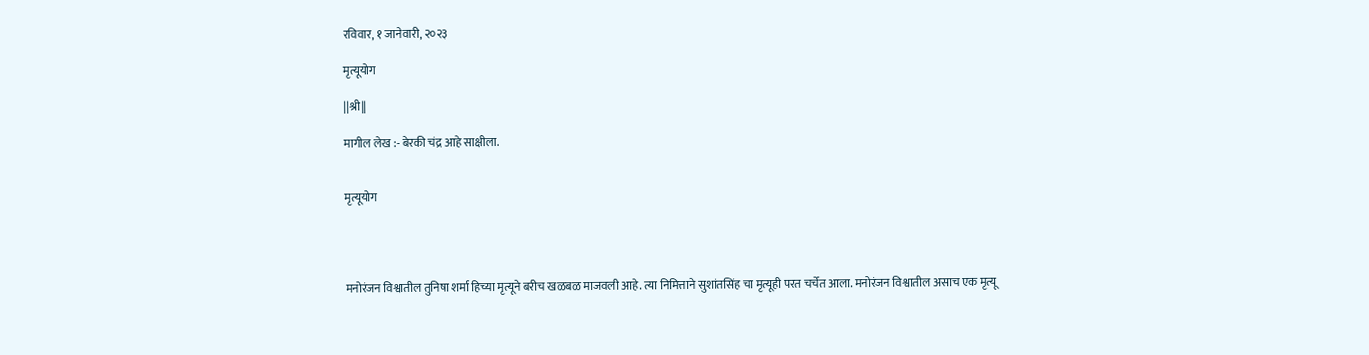रविवार, १ जानेवारी, २०२३

मृत्यूयोग

||श्री||

मागील लेख :- बेरकी चंद्र आहे साक्षीला.


मृत्यूयोग




मनोरंजन विश्वातील तुनिषा शर्मा हिच्या मृत्यूने बरीच खळबळ माजवली आहे. त्या निमित्ताने सुशांतसिंह चा मृत्यूही परत चर्चेत आला. मनोरंजन विश्वातील असाच एक मृत्यू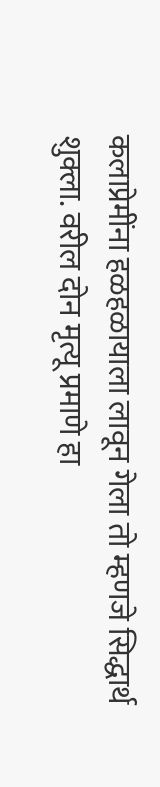कलाप्रेमींना हळहळायाला लावून गेला तो म्हणजे सिद्धार्थ शुक्ला. वरील दोन मृत्यू प्रमाणे हा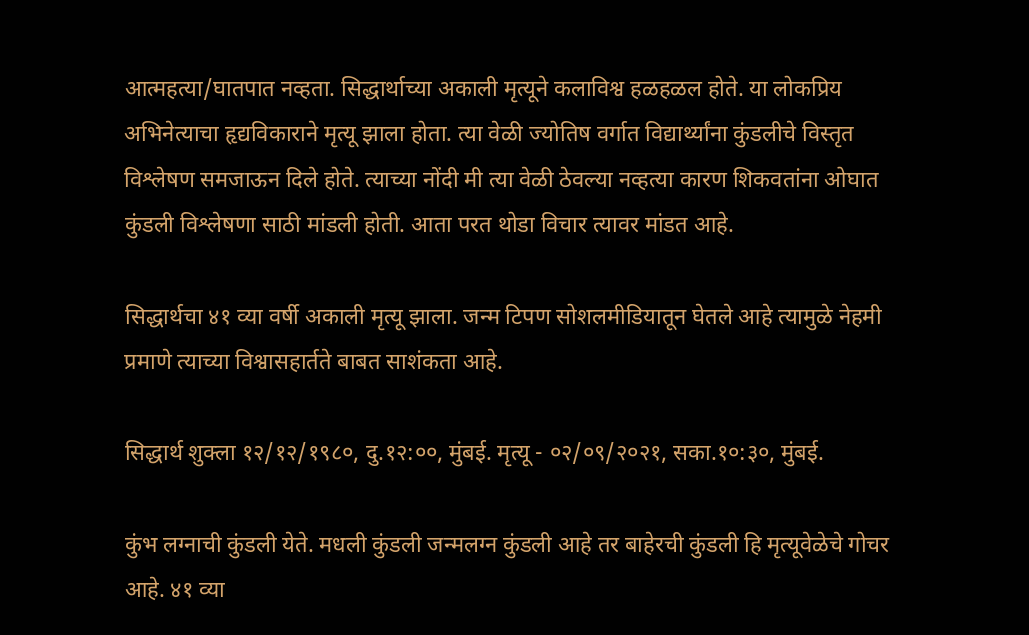आत्महत्या/घातपात नव्हता. सिद्धार्थाच्या अकाली मृत्यूने कलाविश्व हळहळल होते. या लोकप्रिय अभिनेत्याचा हृद्यविकाराने मृत्यू झाला होता. त्या वेळी ज्योतिष वर्गात विद्यार्थ्यांना कुंडलीचे विस्तृत विश्लेषण समजाऊन दिले होते. त्याच्या नोंदी मी त्या वेळी ठेवल्या नव्हत्या कारण शिकवतांना ओघात कुंडली विश्लेषणा साठी मांडली होती. आता परत थोडा विचार त्यावर मांडत आहे.

सिद्धार्थचा ४१ व्या वर्षी अकाली मृत्यू झाला. जन्म टिपण सोशलमीडियातून घेतले आहे त्यामुळे नेहमी प्रमाणे त्याच्या विश्वासहार्तते बाबत साशंकता आहे.

सिद्धार्थ शुक्ला १२/१२/१९८०, दु.१२:००, मुंबई. मृत्यू - ०२/०९/२०२१, सका.१०:३०, मुंबई.

कुंभ लग्नाची कुंडली येते. मधली कुंडली जन्मलग्न कुंडली आहे तर बाहेरची कुंडली हि मृत्यूवेळेचे गोचर आहे. ४१ व्या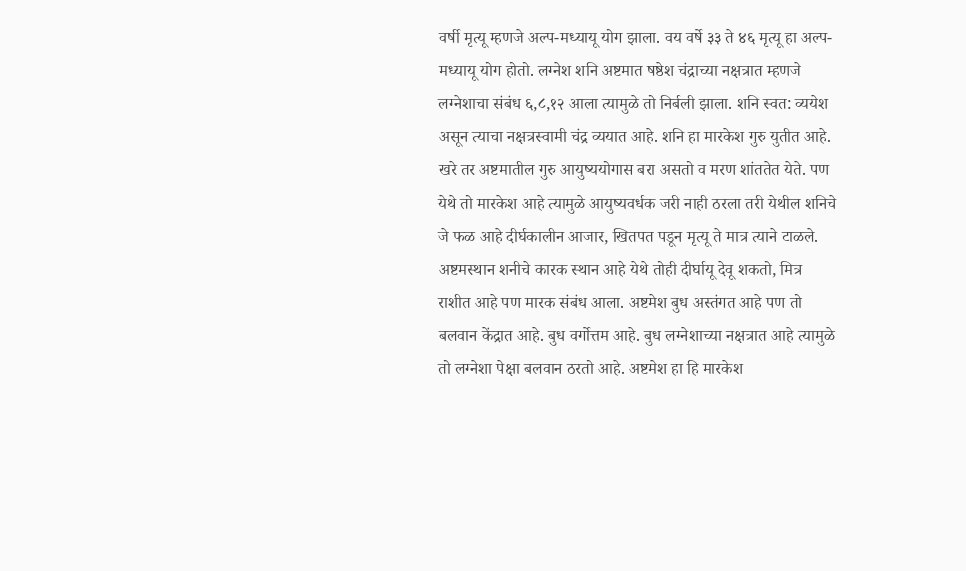वर्षी मृत्यू म्हणजे अल्प-मध्यायू योग झाला. वय वर्षे ३३ ते ४६ मृत्यू हा अल्प-मध्यायू योग होतो. लग्नेश शनि अष्टमात षष्ठेश चंद्राच्या नक्षत्रात म्हणजे लग्नेशाचा संबंध ६,८,१२ आला त्यामुळे तो निर्बली झाला. शनि स्वत: व्ययेश असून त्याचा नक्षत्रस्वामी चंद्र व्ययात आहे. शनि हा मारकेश गुरु युतीत आहे. खरे तर अष्टमातील गुरु आयुष्ययोगास बरा असतो व मरण शांततेत येते. पण येथे तो मारकेश आहे त्यामुळे आयुष्यवर्धक जरी नाही ठरला तरी येथील शनिचे जे फळ आहे दीर्घकालीन आजार, खितपत पडून मृत्यू ते मात्र त्याने टाळले. अष्टमस्थान शनीचे कारक स्थान आहे येथे तोही दीर्घायू देवू शकतो, मित्र राशीत आहे पण मारक संबंध आला. अष्टमेश बुध अस्तंगत आहे पण तो बलवान केंद्रात आहे. बुध वर्गोत्तम आहे. बुध लग्नेशाच्या नक्षत्रात आहे त्यामुळे तो लग्नेशा पेक्षा बलवान ठरतो आहे. अष्टमेश हा हि मारकेश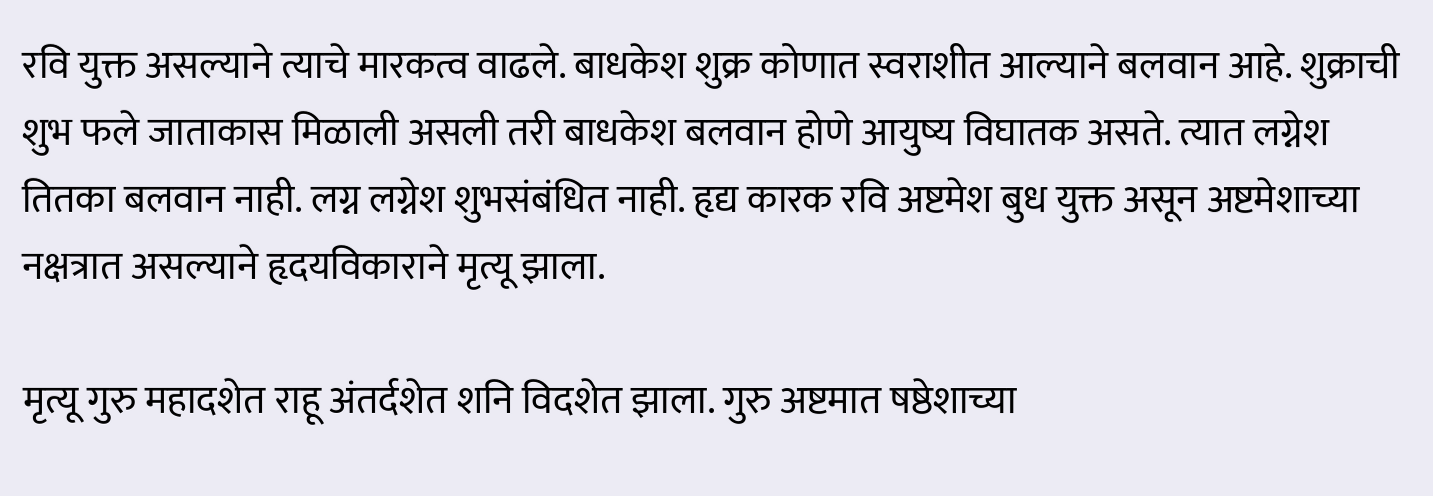रवि युक्त असल्याने त्याचे मारकत्व वाढले. बाधकेश शुक्र कोणात स्वराशीत आल्याने बलवान आहे. शुक्राची शुभ फले जाताकास मिळाली असली तरी बाधकेश बलवान होणे आयुष्य विघातक असते. त्यात लग्नेश तितका बलवान नाही. लग्न लग्नेश शुभसंबंधित नाही. हृद्य कारक रवि अष्टमेश बुध युक्त असून अष्टमेशाच्या नक्षत्रात असल्याने हृदयविकाराने मृत्यू झाला.

मृत्यू गुरु महादशेत राहू अंतर्दशेत शनि विदशेत झाला. गुरु अष्टमात षष्ठेशाच्या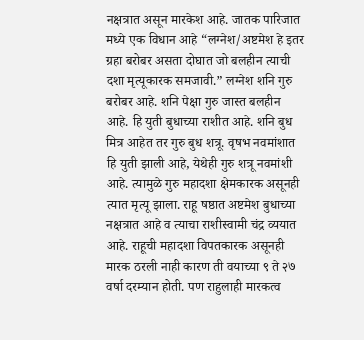नक्षत्रात असून मारकेश आहे. जातक पारिजात मध्ये एक विधान आहे “लग्नेश/अष्टमेश हे इतर ग्रहा बरोबर असता दोघात जो बलहीन त्याची दशा मृत्यूकारक समजावी.” लग्नेश शनि गुरु बरोबर आहे. शनि पेक्षा गुरु जास्त बलहीन आहे. हि युती बुधाच्या राशीत आहे. शनि बुध मित्र आहेत तर गुरु बुध शत्रू. वृषभ नवमांशात हि युती झाली आहे, येथेही गुरु शत्रू नवमांशी आहे. त्यामुळे गुरु महादशा क्षेमकारक असूनही त्यात मृत्यू झाला. राहू षष्ठात अष्टमेश बुधाच्या नक्षत्रात आहे व त्याचा राशीस्वामी चंद्र व्ययात आहे. राहूची महादशा विपतकारक असूनही मारक ठरली नाही कारण ती वयाच्या ९ ते २७ वर्षा दरम्यान होती. पण राहुलाही मारकत्व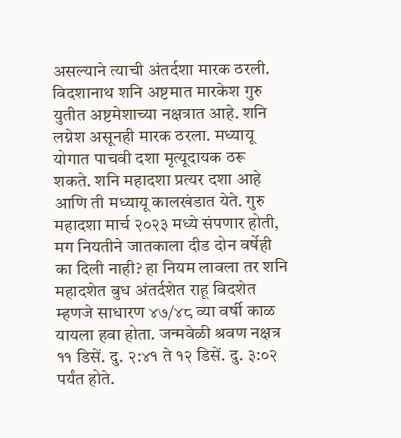असल्याने त्याची अंतर्दशा मारक ठरली.  विदशानाथ शनि अष्टमात मारकेश गुरु युतीत अष्टमेशाच्या नक्षत्रात आहे. शनि लग्नेश असूनही मारक ठरला. मध्यायू योगात पाचवी दशा मृत्यूदायक ठरू शकते. शनि महादशा प्रत्यर दशा आहे आणि ती मध्यायू कालखंडात येते. गुरु महादशा मार्च २०२३ मध्ये संपणार होती, मग नियतीने जातकाला दीड दोन वर्षेही का दिली नाही? हा नियम लावला तर शनि महादशेत बुध अंतर्दशेत राहू विदशेत म्हणजे साधारण ४७/४८ व्या वर्षी काळ यायला हवा होता. जन्मवेळी श्रवण नक्षत्र ११ डिसें. दु. २:४१ ते १२ डिसें. दु. ३:०२ पर्यंत होते.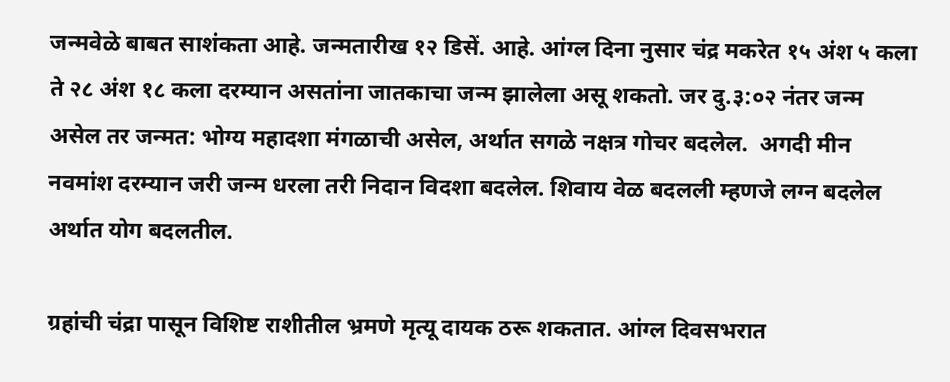जन्मवेळे बाबत साशंकता आहे. जन्मतारीख १२ डिसें. आहे. आंग्ल दिना नुसार चंद्र मकरेत १५ अंश ५ कला ते २८ अंश १८ कला दरम्यान असतांना जातकाचा जन्म झालेला असू शकतो. जर दु.३:०२ नंतर जन्म असेल तर जन्मत: भोग्य महादशा मंगळाची असेल, अर्थात सगळे नक्षत्र गोचर बदलेल.  अगदी मीन नवमांश दरम्यान जरी जन्म धरला तरी निदान विदशा बदलेल. शिवाय वेळ बदलली म्हणजे लग्न बदलेल अर्थात योग बदलतील.

ग्रहांची चंद्रा पासून विशिष्ट राशीतील भ्रमणे मृत्यू दायक ठरू शकतात. आंग्ल दिवसभरात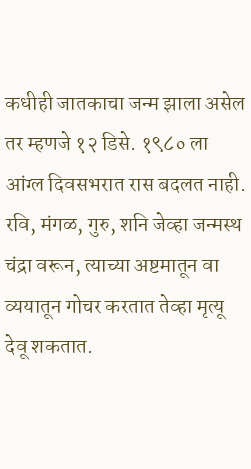कधीही जातकाचा जन्म झाला असेल तर म्हणजे १२ डिसे. १९८० ला आंग्ल दिवसभरात रास बदलत नाही. रवि, मंगळ, गुरु, शनि जेव्हा जन्मस्थ चंद्रा वरून, त्याच्या अष्टमातून वा व्ययातून गोचर करतात तेव्हा मृत्यू देवू शकतात.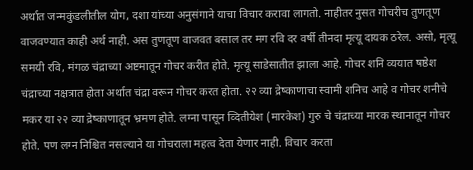अर्थात जन्मकुंडलीतील योग, दशा यांच्या अनुसंगाने याचा विचार करावा लागतो. नाहीतर नुसत गोचरीच तुणतूण वाजवण्यात काही अर्थ नाही. अस तुणतूण वाजवत बसाल तर मग रवि दर वर्षी तीनदा मृत्यू दायक ठरेल. असो, मृत्यू समयी रवि, मंगळ चंद्राच्या अष्टमातून गोचर करीत होते. मृत्यू साडेसातीत झाला आहे. गोचर शनि व्ययात षष्ठेश चंद्राच्या नक्षत्रात होता अर्थात चंद्रा वरून गोचर करत होता. २२ व्या द्रेष्काणाचा स्वामी शनिच आहे व गोचर शनीचे मकर या २२ व्या द्रेष्काणातून भ्रमण होते. लग्ना पासून व्दितीयेश (मारकेश) गुरु चे चंद्राच्या मारक स्थानातून गोचर होते. पण लग्न निश्चित नसल्याने या गोचराला महत्व देता येणार नाही. विचार करता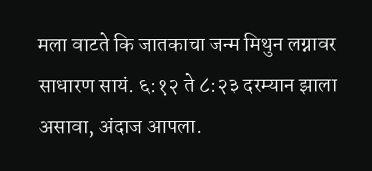मला वाटते कि जातकाचा जन्म मिथुन लग्नावर साधारण सायं. ६:१२ ते ८:२३ दरम्यान झाला असावा, अंदाज आपला.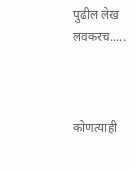पुढील लेख लवकरच.....



कोणत्याही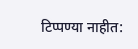टिप्पण्‍या नाहीत: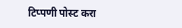टिप्पणी पोस्ट करा